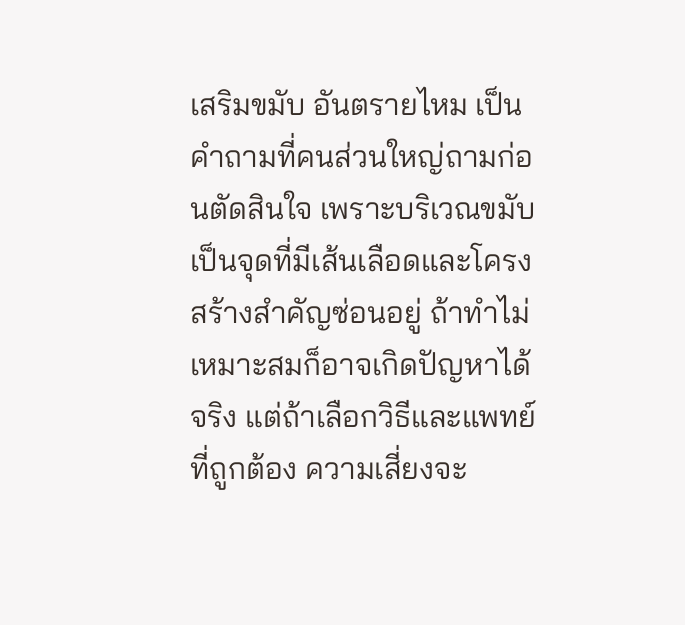เสริมขมับ อันตรายไหม เป็นคำถามที่คนส่วนใหญ่ถามก่อนตัดสินใจ เพราะบริเวณขมับเป็นจุดที่มีเส้นเลือดและโครงสร้างสำคัญซ่อนอยู่ ถ้าทำไม่เหมาะสมก็อาจเกิดปัญหาได้จริง แต่ถ้าเลือกวิธีและแพทย์ที่ถูกต้อง ความเสี่ยงจะ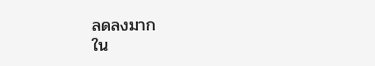ลดลงมาก
ใน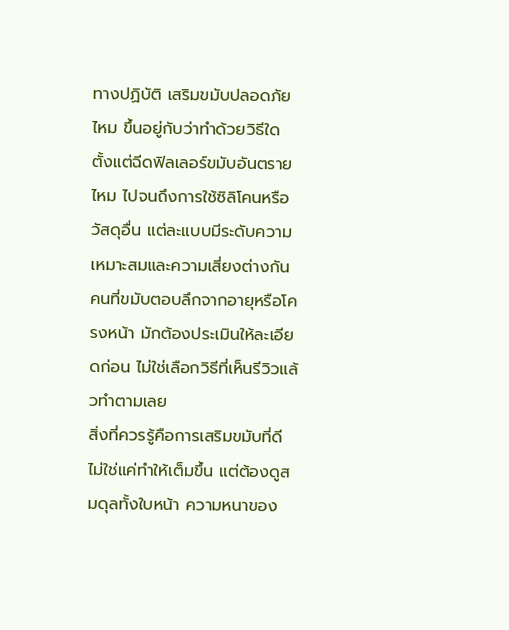ทางปฏิบัติ เสริมขมับปลอดภัยไหม ขึ้นอยู่กับว่าทำด้วยวิธีใด ตั้งแต่ฉีดฟิลเลอร์ขมับอันตรายไหม ไปจนถึงการใช้ซิลิโคนหรือวัสดุอื่น แต่ละแบบมีระดับความเหมาะสมและความเสี่ยงต่างกัน คนที่ขมับตอบลึกจากอายุหรือโครงหน้า มักต้องประเมินให้ละเอียดก่อน ไม่ใช่เลือกวิธีที่เห็นรีวิวแล้วทำตามเลย
สิ่งที่ควรรู้คือการเสริมขมับที่ดีไม่ใช่แค่ทำให้เต็มขึ้น แต่ต้องดูสมดุลทั้งใบหน้า ความหนาของ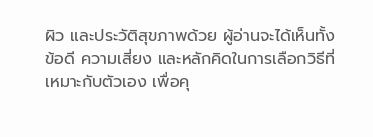ผิว และประวัติสุขภาพด้วย ผู้อ่านจะได้เห็นทั้งข้อดี ความเสี่ยง และหลักคิดในการเลือกวิธีที่เหมาะกับตัวเอง เพื่อคุ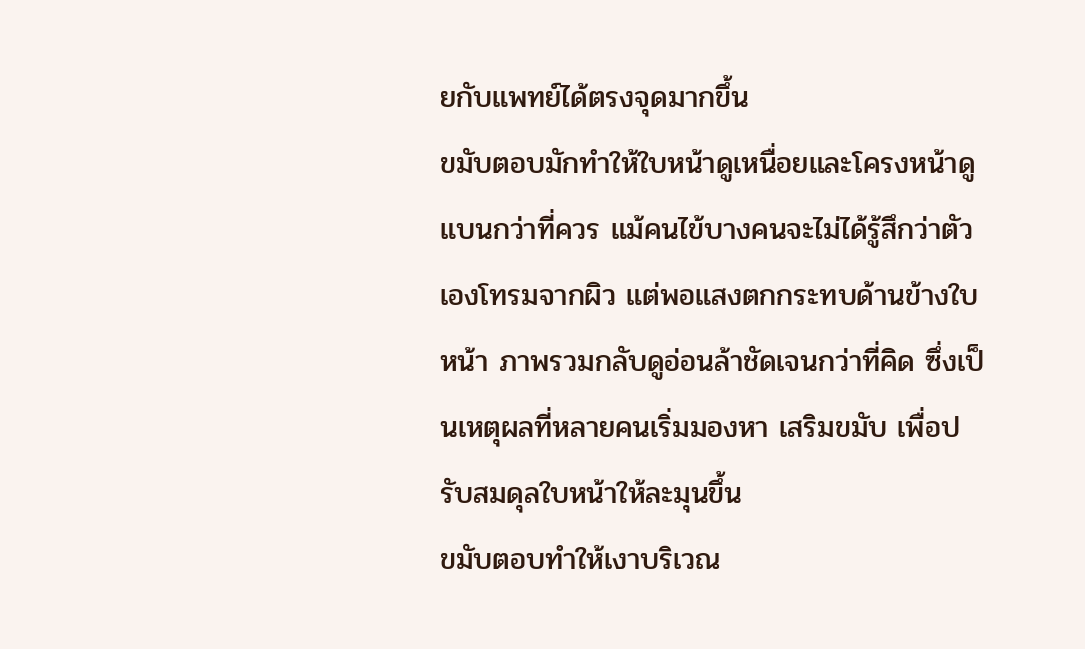ยกับแพทย์ได้ตรงจุดมากขึ้น
ขมับตอบมักทำให้ใบหน้าดูเหนื่อยและโครงหน้าดูแบนกว่าที่ควร แม้คนไข้บางคนจะไม่ได้รู้สึกว่าตัวเองโทรมจากผิว แต่พอแสงตกกระทบด้านข้างใบหน้า ภาพรวมกลับดูอ่อนล้าชัดเจนกว่าที่คิด ซึ่งเป็นเหตุผลที่หลายคนเริ่มมองหา เสริมขมับ เพื่อปรับสมดุลใบหน้าให้ละมุนขึ้น
ขมับตอบทำให้เงาบริเวณ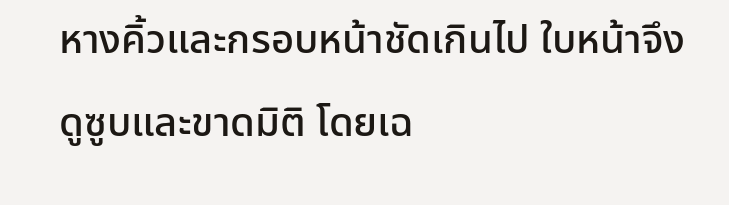หางคิ้วและกรอบหน้าชัดเกินไป ใบหน้าจึงดูซูบและขาดมิติ โดยเฉ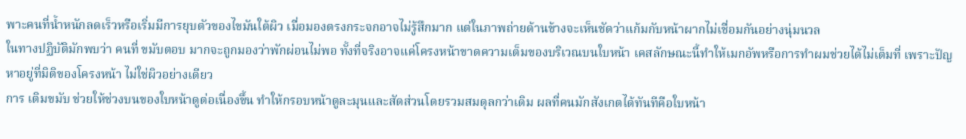พาะคนที่น้ำหนักลดเร็วหรือเริ่มมีการยุบตัวของไขมันใต้ผิว เมื่อมองตรงกระจกอาจไม่รู้สึกมาก แต่ในภาพถ่ายด้านข้างจะเห็นชัดว่าแก้มกับหน้าผากไม่เชื่อมกันอย่างนุ่มนวล
ในทางปฏิบัติมักพบว่า คนที่ ขมับตอบ มากจะถูกมองว่าพักผ่อนไม่พอ ทั้งที่จริงอาจแค่โครงหน้าขาดความเต็มของบริเวณบนใบหน้า เคสลักษณะนี้ทำให้เมกอัพหรือการทำผมช่วยได้ไม่เต็มที่ เพราะปัญหาอยู่ที่มิติของโครงหน้า ไม่ใช่ผิวอย่างเดียว
การ เติมขมับ ช่วยให้ช่วงบนของใบหน้าดูต่อเนื่องขึ้น ทำให้กรอบหน้าดูละมุนและสัดส่วนโดยรวมสมดุลกว่าเดิม ผลที่คนมักสังเกตได้ทันทีคือใบหน้า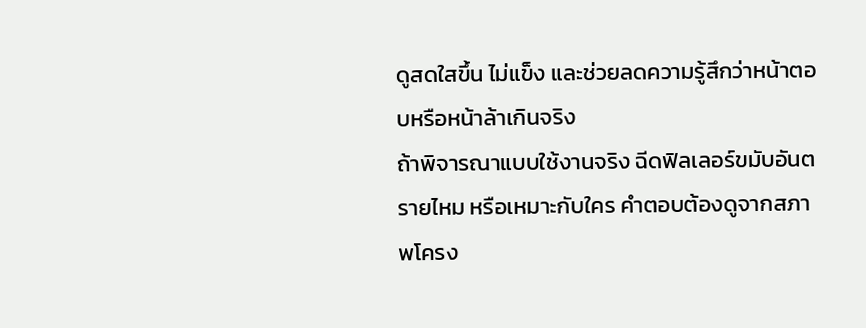ดูสดใสขึ้น ไม่แข็ง และช่วยลดความรู้สึกว่าหน้าตอบหรือหน้าล้าเกินจริง
ถ้าพิจารณาแบบใช้งานจริง ฉีดฟิลเลอร์ขมับอันตรายไหม หรือเหมาะกับใคร คำตอบต้องดูจากสภาพโครง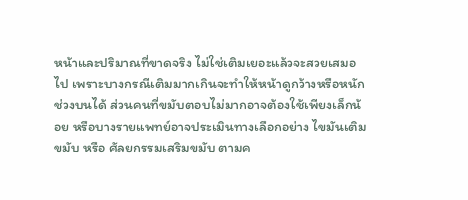หน้าและปริมาณที่ขาดจริง ไม่ใช่เติมเยอะแล้วจะสวยเสมอไป เพราะบางกรณีเติมมากเกินจะทำให้หน้าดูกว้างหรือหนักช่วงบนได้ ส่วนคนที่ขมับตอบไม่มากอาจต้องใช้เพียงเล็กน้อย หรือบางรายแพทย์อาจประเมินทางเลือกอย่าง ไขมันเติมขมับ หรือ ศัลยกรรมเสริมขมับ ตามค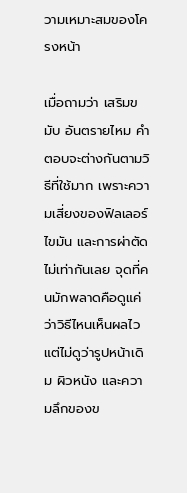วามเหมาะสมของโครงหน้า

เมื่อถามว่า เสริมขมับ อันตรายไหม คำตอบจะต่างกันตามวิธีที่ใช้มาก เพราะความเสี่ยงของฟิลเลอร์ ไขมัน และการผ่าตัดไม่เท่ากันเลย จุดที่คนมักพลาดคือดูแค่ว่าวิธีไหนเห็นผลไว แต่ไม่ดูว่ารูปหน้าเดิม ผิวหนัง และความลึกของข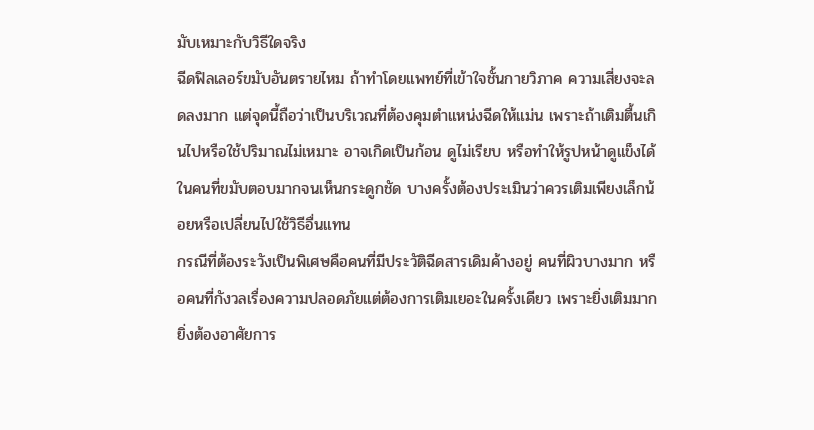มับเหมาะกับวิธีใดจริง
ฉีดฟิลเลอร์ขมับอันตรายไหม ถ้าทำโดยแพทย์ที่เข้าใจชั้นกายวิภาค ความเสี่ยงจะลดลงมาก แต่จุดนี้ถือว่าเป็นบริเวณที่ต้องคุมตำแหน่งฉีดให้แม่น เพราะถ้าเติมตื้นเกินไปหรือใช้ปริมาณไม่เหมาะ อาจเกิดเป็นก้อน ดูไม่เรียบ หรือทำให้รูปหน้าดูแข็งได้ ในคนที่ขมับตอบมากจนเห็นกระดูกชัด บางครั้งต้องประเมินว่าควรเติมเพียงเล็กน้อยหรือเปลี่ยนไปใช้วิธีอื่นแทน
กรณีที่ต้องระวังเป็นพิเศษคือคนที่มีประวัติฉีดสารเดิมค้างอยู่ คนที่ผิวบางมาก หรือคนที่กังวลเรื่องความปลอดภัยแต่ต้องการเติมเยอะในครั้งเดียว เพราะยิ่งเติมมากยิ่งต้องอาศัยการ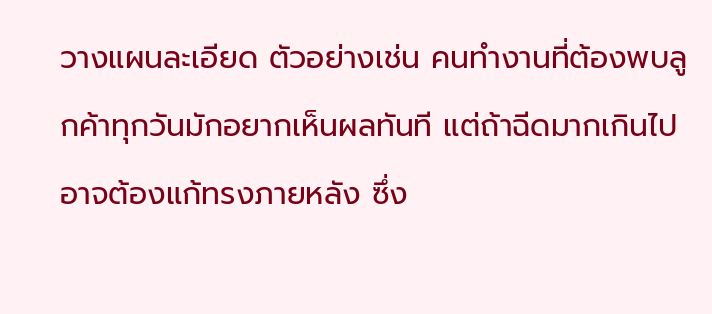วางแผนละเอียด ตัวอย่างเช่น คนทำงานที่ต้องพบลูกค้าทุกวันมักอยากเห็นผลทันที แต่ถ้าฉีดมากเกินไปอาจต้องแก้ทรงภายหลัง ซึ่ง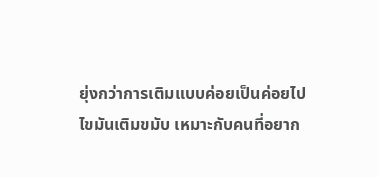ยุ่งกว่าการเติมแบบค่อยเป็นค่อยไป
ไขมันเติมขมับ เหมาะกับคนที่อยาก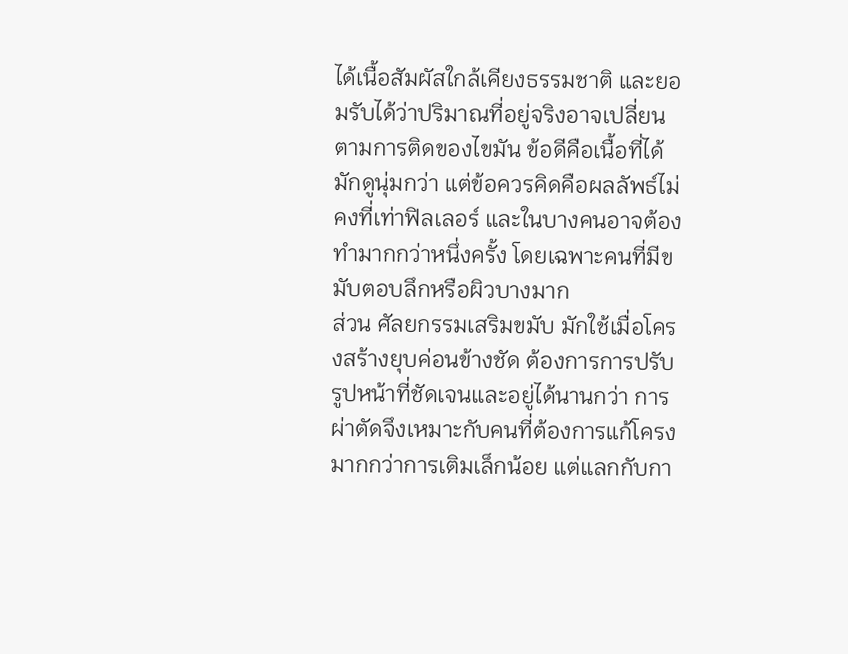ได้เนื้อสัมผัสใกล้เคียงธรรมชาติ และยอมรับได้ว่าปริมาณที่อยู่จริงอาจเปลี่ยนตามการติดของไขมัน ข้อดีคือเนื้อที่ได้มักดูนุ่มกว่า แต่ข้อควรคิดคือผลลัพธ์ไม่คงที่เท่าฟิลเลอร์ และในบางคนอาจต้องทำมากกว่าหนึ่งครั้ง โดยเฉพาะคนที่มีขมับตอบลึกหรือผิวบางมาก
ส่วน ศัลยกรรมเสริมขมับ มักใช้เมื่อโครงสร้างยุบค่อนข้างชัด ต้องการการปรับรูปหน้าที่ชัดเจนและอยู่ได้นานกว่า การผ่าตัดจึงเหมาะกับคนที่ต้องการแก้โครงมากกว่าการเติมเล็กน้อย แต่แลกกับกา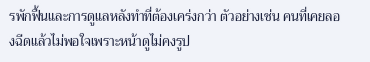รพักฟื้นและการดูแลหลังทำที่ต้องเคร่งกว่า ตัวอย่างเช่น คนที่เคยลองฉีดแล้วไม่พอใจเพราะหน้าดูไม่คงรูป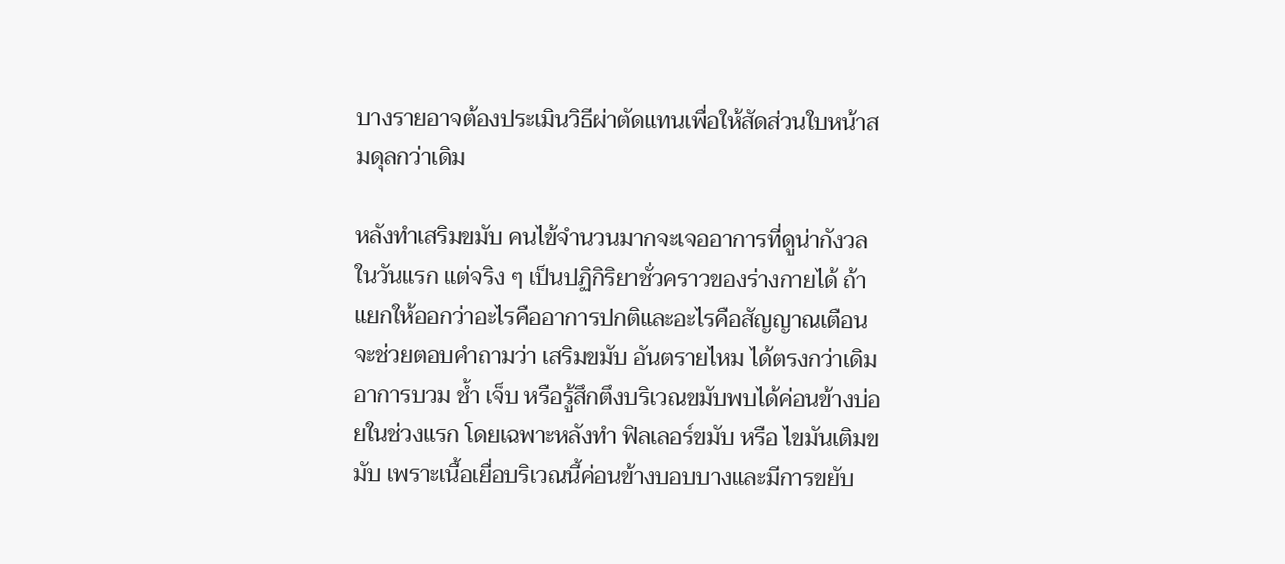บางรายอาจต้องประเมินวิธีผ่าตัดแทนเพื่อให้สัดส่วนใบหน้าสมดุลกว่าเดิม

หลังทำเสริมขมับ คนไข้จำนวนมากจะเจออาการที่ดูน่ากังวลในวันแรก แต่จริง ๆ เป็นปฏิกิริยาชั่วคราวของร่างกายได้ ถ้าแยกให้ออกว่าอะไรคืออาการปกติและอะไรคือสัญญาณเตือน จะช่วยตอบคำถามว่า เสริมขมับ อันตรายไหม ได้ตรงกว่าเดิม
อาการบวม ช้ำ เจ็บ หรือรู้สึกตึงบริเวณขมับพบได้ค่อนข้างบ่อยในช่วงแรก โดยเฉพาะหลังทำ ฟิลเลอร์ขมับ หรือ ไขมันเติมขมับ เพราะเนื้อเยื่อบริเวณนี้ค่อนข้างบอบบางและมีการขยับ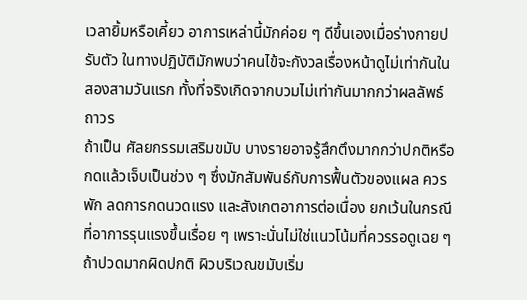เวลายิ้มหรือเคี้ยว อาการเหล่านี้มักค่อย ๆ ดีขึ้นเองเมื่อร่างกายปรับตัว ในทางปฏิบัติมักพบว่าคนไข้จะกังวลเรื่องหน้าดูไม่เท่ากันในสองสามวันแรก ทั้งที่จริงเกิดจากบวมไม่เท่ากันมากกว่าผลลัพธ์ถาวร
ถ้าเป็น ศัลยกรรมเสริมขมับ บางรายอาจรู้สึกตึงมากกว่าปกติหรือกดแล้วเจ็บเป็นช่วง ๆ ซึ่งมักสัมพันธ์กับการฟื้นตัวของแผล ควรพัก ลดการกดนวดแรง และสังเกตอาการต่อเนื่อง ยกเว้นในกรณีที่อาการรุนแรงขึ้นเรื่อย ๆ เพราะนั่นไม่ใช่แนวโน้มที่ควรรอดูเฉย ๆ
ถ้าปวดมากผิดปกติ ผิวบริเวณขมับเริ่ม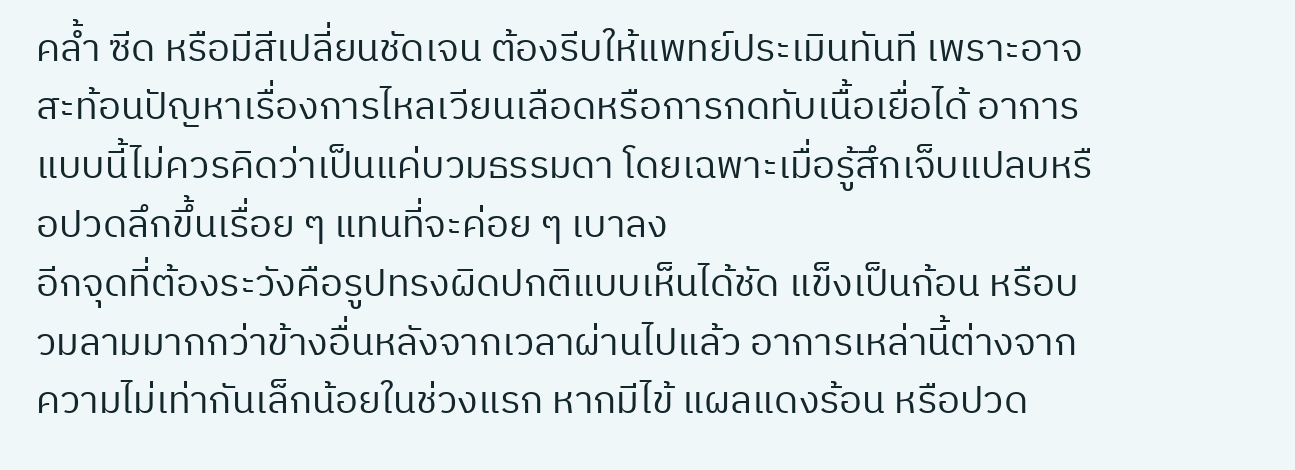คล้ำ ซีด หรือมีสีเปลี่ยนชัดเจน ต้องรีบให้แพทย์ประเมินทันที เพราะอาจสะท้อนปัญหาเรื่องการไหลเวียนเลือดหรือการกดทับเนื้อเยื่อได้ อาการแบบนี้ไม่ควรคิดว่าเป็นแค่บวมธรรมดา โดยเฉพาะเมื่อรู้สึกเจ็บแปลบหรือปวดลึกขึ้นเรื่อย ๆ แทนที่จะค่อย ๆ เบาลง
อีกจุดที่ต้องระวังคือรูปทรงผิดปกติแบบเห็นได้ชัด แข็งเป็นก้อน หรือบวมลามมากกว่าข้างอื่นหลังจากเวลาผ่านไปแล้ว อาการเหล่านี้ต่างจากความไม่เท่ากันเล็กน้อยในช่วงแรก หากมีไข้ แผลแดงร้อน หรือปวด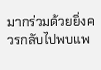มากร่วมด้วยยิ่งควรกลับไปพบแพ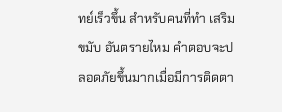ทย์เร็วขึ้น สำหรับคนที่ทำ เสริมขมับ อันตรายไหม คำตอบจะปลอดภัยขึ้นมากเมื่อมีการติดตา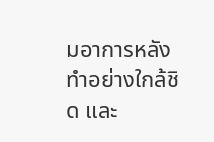มอาการหลังทำอย่างใกล้ชิด และ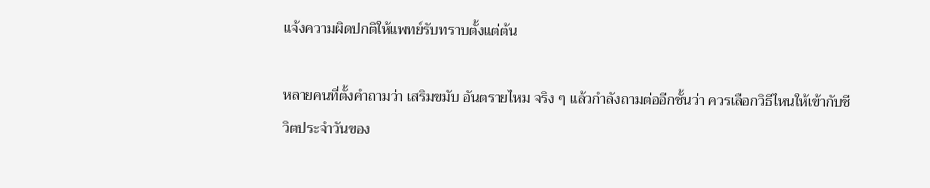แจ้งความผิดปกติให้แพทย์รับทราบตั้งแต่ต้น

หลายคนที่ตั้งคำถามว่า เสริมขมับ อันตรายไหม จริง ๆ แล้วกำลังถามต่ออีกชั้นว่า ควรเลือกวิธีไหนให้เข้ากับชีวิตประจำวันของ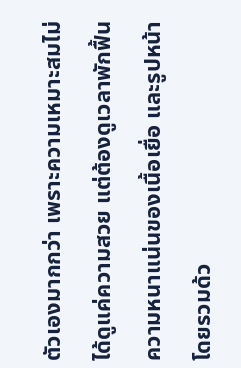ตัวเองมากกว่า เพราะความเหมาะสมไม่ได้ดูแค่ความสวย แต่ต้องดูเวลาพักฟื้น ความหนาแน่นของเนื้อเยื่อ และรูปหน้าโดยรวมด้ว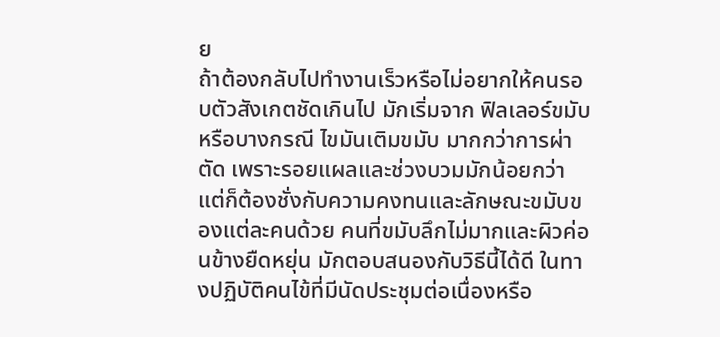ย
ถ้าต้องกลับไปทำงานเร็วหรือไม่อยากให้คนรอบตัวสังเกตชัดเกินไป มักเริ่มจาก ฟิลเลอร์ขมับ หรือบางกรณี ไขมันเติมขมับ มากกว่าการผ่าตัด เพราะรอยแผลและช่วงบวมมักน้อยกว่า แต่ก็ต้องชั่งกับความคงทนและลักษณะขมับของแต่ละคนด้วย คนที่ขมับลึกไม่มากและผิวค่อนข้างยืดหยุ่น มักตอบสนองกับวิธีนี้ได้ดี ในทางปฏิบัติคนไข้ที่มีนัดประชุมต่อเนื่องหรือ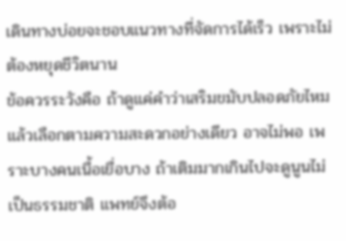เดินทางบ่อยจะชอบแนวทางที่จัดการได้เร็ว เพราะไม่ต้องหยุดชีวิตนาน
ข้อควรระวังคือ ถ้าดูแค่คำว่าเสริมขมับปลอดภัยไหมแล้วเลือกตามความสะดวกอย่างเดียว อาจไม่พอ เพราะบางคนเนื้อเยื่อบาง ถ้าเติมมากเกินไปจะดูนูนไม่เป็นธรรมชาติ แพทย์จึงต้อ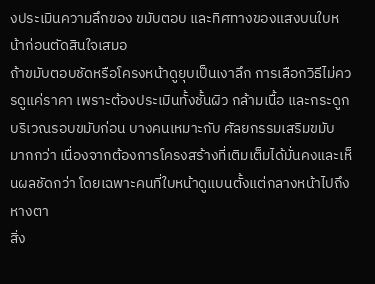งประเมินความลึกของ ขมับตอบ และทิศทางของแสงบนใบหน้าก่อนตัดสินใจเสมอ
ถ้าขมับตอบชัดหรือโครงหน้าดูยุบเป็นเงาลึก การเลือกวิธีไม่ควรดูแค่ราคา เพราะต้องประเมินทั้งชั้นผิว กล้ามเนื้อ และกระดูกบริเวณรอบขมับก่อน บางคนเหมาะกับ ศัลยกรรมเสริมขมับ มากกว่า เนื่องจากต้องการโครงสร้างที่เติมเต็มได้มั่นคงและเห็นผลชัดกว่า โดยเฉพาะคนที่ใบหน้าดูแบนตั้งแต่กลางหน้าไปถึงหางตา
สิ่ง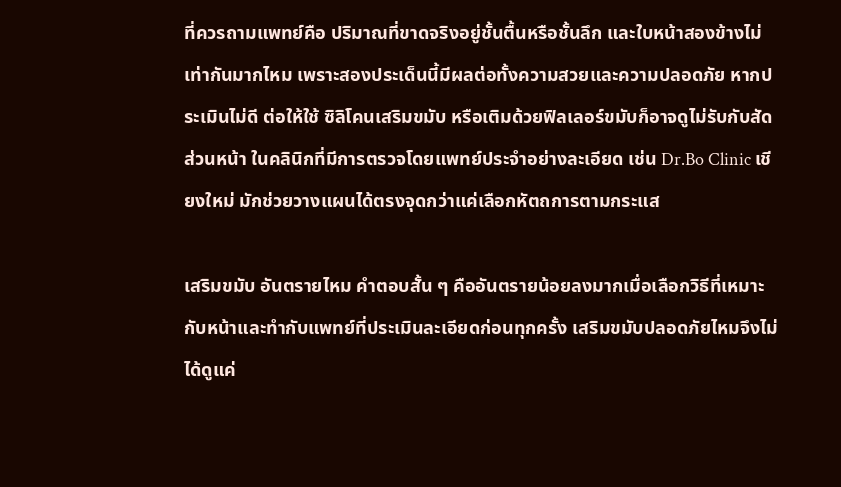ที่ควรถามแพทย์คือ ปริมาณที่ขาดจริงอยู่ชั้นตื้นหรือชั้นลึก และใบหน้าสองข้างไม่เท่ากันมากไหม เพราะสองประเด็นนี้มีผลต่อทั้งความสวยและความปลอดภัย หากประเมินไม่ดี ต่อให้ใช้ ซิลิโคนเสริมขมับ หรือเติมด้วยฟิลเลอร์ขมับก็อาจดูไม่รับกับสัดส่วนหน้า ในคลินิกที่มีการตรวจโดยแพทย์ประจำอย่างละเอียด เช่น Dr.Bo Clinic เชียงใหม่ มักช่วยวางแผนได้ตรงจุดกว่าแค่เลือกหัตถการตามกระแส

เสริมขมับ อันตรายไหม คำตอบสั้น ๆ คืออันตรายน้อยลงมากเมื่อเลือกวิธีที่เหมาะกับหน้าและทำกับแพทย์ที่ประเมินละเอียดก่อนทุกครั้ง เสริมขมับปลอดภัยไหมจึงไม่ได้ดูแค่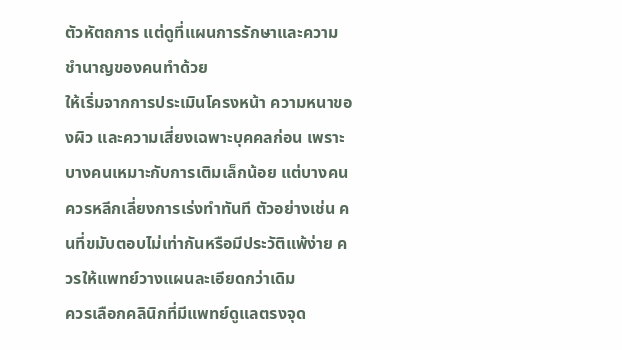ตัวหัตถการ แต่ดูที่แผนการรักษาและความชำนาญของคนทำด้วย
ให้เริ่มจากการประเมินโครงหน้า ความหนาของผิว และความเสี่ยงเฉพาะบุคคลก่อน เพราะบางคนเหมาะกับการเติมเล็กน้อย แต่บางคนควรหลีกเลี่ยงการเร่งทำทันที ตัวอย่างเช่น คนที่ขมับตอบไม่เท่ากันหรือมีประวัติแพ้ง่าย ควรให้แพทย์วางแผนละเอียดกว่าเดิม
ควรเลือกคลินิกที่มีแพทย์ดูแลตรงจุด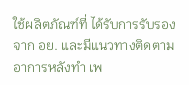ใช้ผลิตภัณฑ์ที่ ได้รับการรับรองจาก อย. และมีแนวทางติดตามอาการหลังทำ เพ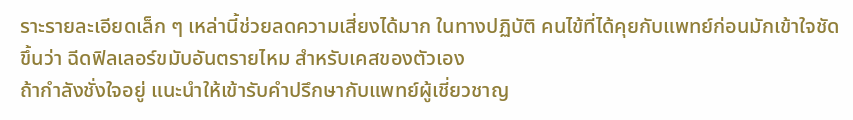ราะรายละเอียดเล็ก ๆ เหล่านี้ช่วยลดความเสี่ยงได้มาก ในทางปฏิบัติ คนไข้ที่ได้คุยกับแพทย์ก่อนมักเข้าใจชัดขึ้นว่า ฉีดฟิลเลอร์ขมับอันตรายไหม สำหรับเคสของตัวเอง
ถ้ากำลังชั่งใจอยู่ แนะนำให้เข้ารับคำปรึกษากับแพทย์ผู้เชี่ยวชาญ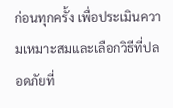ก่อนทุกครั้ง เพื่อประเมินความเหมาะสมและเลือกวิธีที่ปลอดภัยที่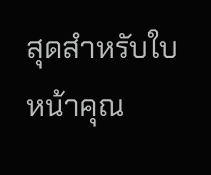สุดสำหรับใบหน้าคุณ